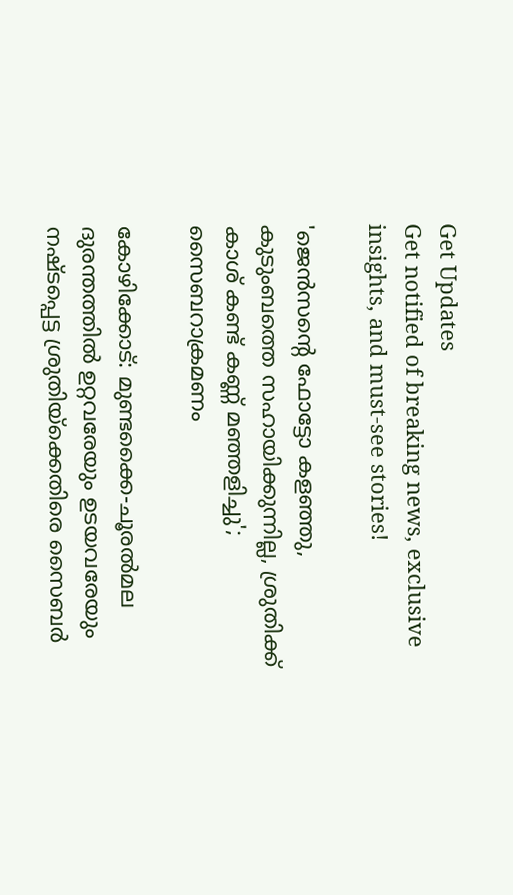Get Updates
Get notified of breaking news, exclusive insights, and must-see stories!

'ജെന്‍സന്റെ ഫോട്ടോ കളഞ്ഞു, കുടുംബത്തെ സഹായിക്കുന്നില്ല, ശ്രുതിക്ക് കാശ് കണ്ട് കണ്ണ് മഞ്ഞളിച്ചു'; സൈബറാക്രമണം

കോഴിക്കോട്: മുണ്ടക്കൈ-ചൂരല്‍മല ദുരന്തത്തില്‍ ഉറ്റവരേയും ഉടയവരേയും നഷ്ടപ്പെട്ട ശ്രുതിയ്‌ക്കെതിരെ സൈബര്‍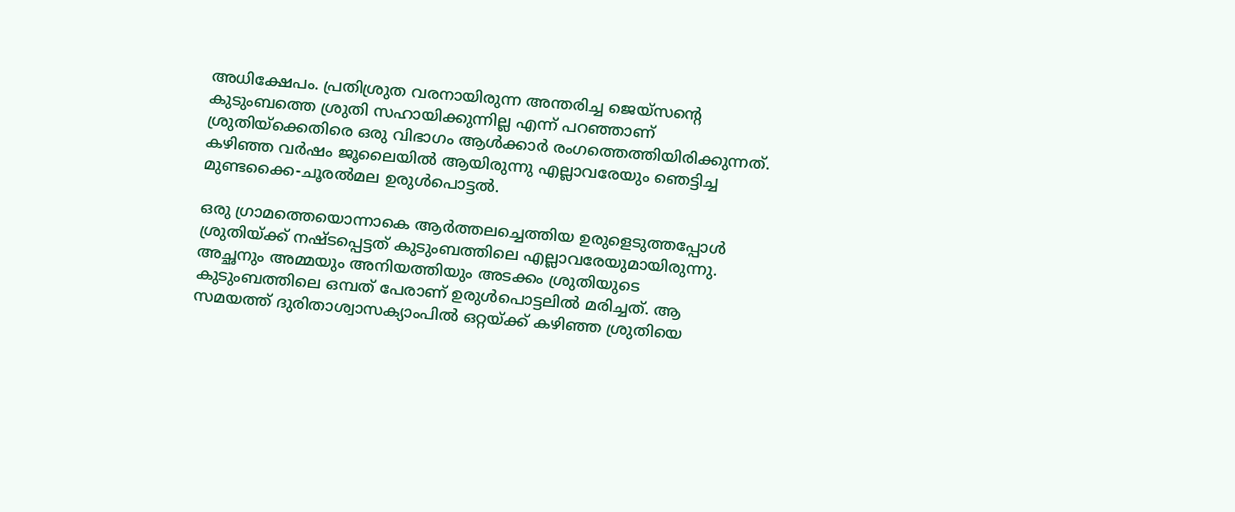അധിക്ഷേപം. പ്രതിശ്രുത വരനായിരുന്ന അന്തരിച്ച ജെയ്‌സന്റെ കുടുംബത്തെ ശ്രുതി സഹായിക്കുന്നില്ല എന്ന് പറഞ്ഞാണ് ശ്രുതിയ്‌ക്കെതിരെ ഒരു വിഭാഗം ആള്‍ക്കാര്‍ രംഗത്തെത്തിയിരിക്കുന്നത്. കഴിഞ്ഞ വര്‍ഷം ജൂലൈയില്‍ ആയിരുന്നു എല്ലാവരേയും ഞെട്ടിച്ച മുണ്ടക്കൈ-ചൂരല്‍മല ഉരുള്‍പൊട്ടല്‍.

ഒരു ഗ്രാമത്തെയൊന്നാകെ ആര്‍ത്തലച്ചെത്തിയ ഉരുളെടുത്തപ്പോള്‍ ശ്രുതിയ്ക്ക് നഷ്ടപ്പെട്ടത് കുടുംബത്തിലെ എല്ലാവരേയുമായിരുന്നു. അച്ഛനും അമ്മയും അനിയത്തിയും അടക്കം ശ്രുതിയുടെ കുടുംബത്തിലെ ഒമ്പത് പേരാണ് ഉരുള്‍പൊട്ടലില്‍ മരിച്ചത്. ആ സമയത്ത് ദുരിതാശ്വാസക്യാംപില്‍ ഒറ്റയ്ക്ക് കഴിഞ്ഞ ശ്രുതിയെ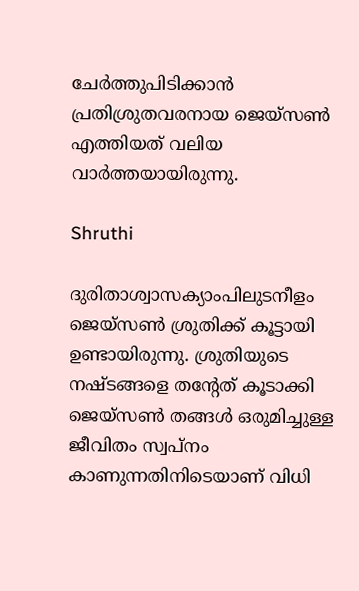ചേര്‍ത്തുപിടിക്കാന്‍ പ്രതിശ്രുതവരനായ ജെയ്‌സണ്‍ എത്തിയത് വലിയ വാര്‍ത്തയായിരുന്നു.

Shruthi

ദുരിതാശ്വാസക്യാംപിലുടനീളം ജെയ്‌സണ്‍ ശ്രുതിക്ക് കൂട്ടായി ഉണ്ടായിരുന്നു. ശ്രുതിയുടെ നഷ്ടങ്ങളെ തന്റേത് കൂടാക്കി ജെയ്‌സണ്‍ തങ്ങള്‍ ഒരുമിച്ചുള്ള ജീവിതം സ്വപ്‌നം കാണുന്നതിനിടെയാണ് വിധി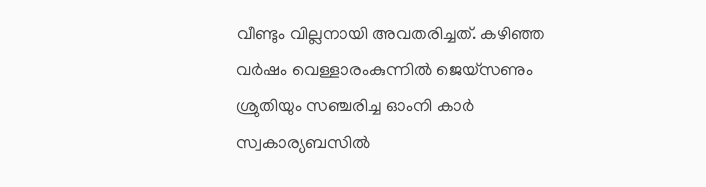വീണ്ടും വില്ലനായി അവതരിച്ചത്. കഴിഞ്ഞ വര്‍ഷം വെള്ളാരംകുന്നില്‍ ജെയ്‌സണും ശ്രുതിയും സഞ്ചരിച്ച ഓംനി കാര്‍ സ്വകാര്യബസില്‍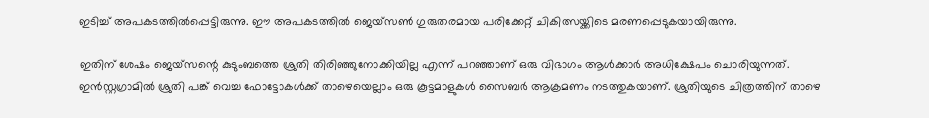ഇടിച്ച് അപകടത്തില്‍പ്പെട്ടിരുന്നു. ഈ അപകടത്തില്‍ ജെയ്‌സണ്‍ ഗുരുതരമായ പരിക്കേറ്റ് ചികിത്സയ്ക്കിടെ മരണപ്പെടുകയായിരുന്നു.

ഇതിന് ശേഷം ജെയ്‌സന്റെ കുടുംബത്തെ ശ്രുതി തിരിഞ്ഞുനോക്കിയില്ല എന്ന് പറഞ്ഞാണ് ഒരു വിഭാഗം ആള്‍ക്കാര്‍ അധിക്ഷേപം ചൊരിയുന്നത്. ഇന്‍സ്റ്റഗ്രാമില്‍ ശ്രുതി പങ്ക് വെച്ച ഫോട്ടോകള്‍ക്ക് താഴെയെല്ലാം ഒരു കൂട്ടമാളുകള്‍ സൈബര്‍ ആക്രമണം നടത്തുകയാണ്. ശ്രുതിയുടെ ചിത്രത്തിന് താഴെ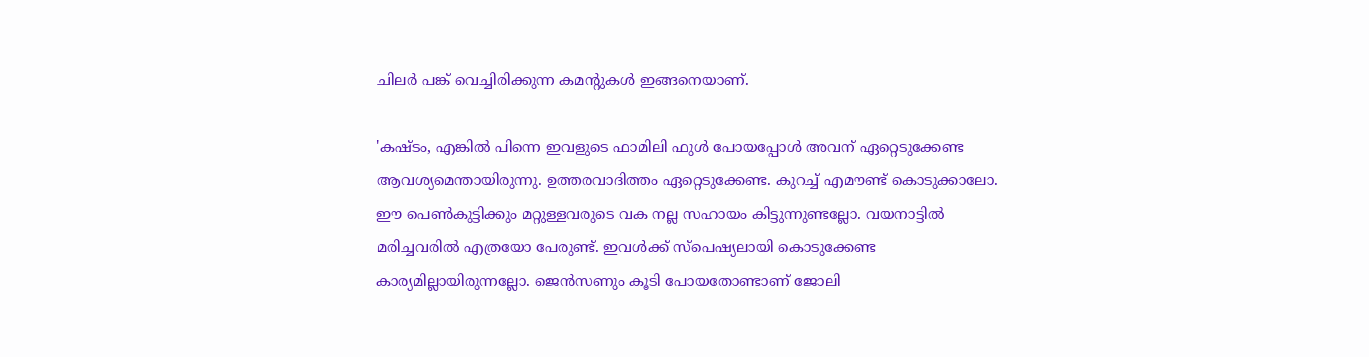ചിലര്‍ പങ്ക് വെച്ചിരിക്കുന്ന കമന്റുകള്‍ ഇങ്ങനെയാണ്.

'കഷ്ടം, എങ്കില്‍ പിന്നെ ഇവളുടെ ഫാമിലി ഫുള്‍ പോയപ്പോള്‍ അവന് ഏറ്റെടുക്കേണ്ട ആവശ്യമെന്തായിരുന്നു. ഉത്തരവാദിത്തം ഏറ്റെടുക്കേണ്ട. കുറച്ച് എമൗണ്ട് കൊടുക്കാലോ. ഈ പെണ്‍കുട്ടിക്കും മറ്റുള്ളവരുടെ വക നല്ല സഹായം കിട്ടുന്നുണ്ടല്ലോ. വയനാട്ടില്‍ മരിച്ചവരില്‍ എത്രയോ പേരുണ്ട്. ഇവള്‍ക്ക് സ്‌പെഷ്യലായി കൊടുക്കേണ്ട കാര്യമില്ലായിരുന്നല്ലോ. ജെന്‍സണും കൂടി പോയതോണ്ടാണ് ജോലി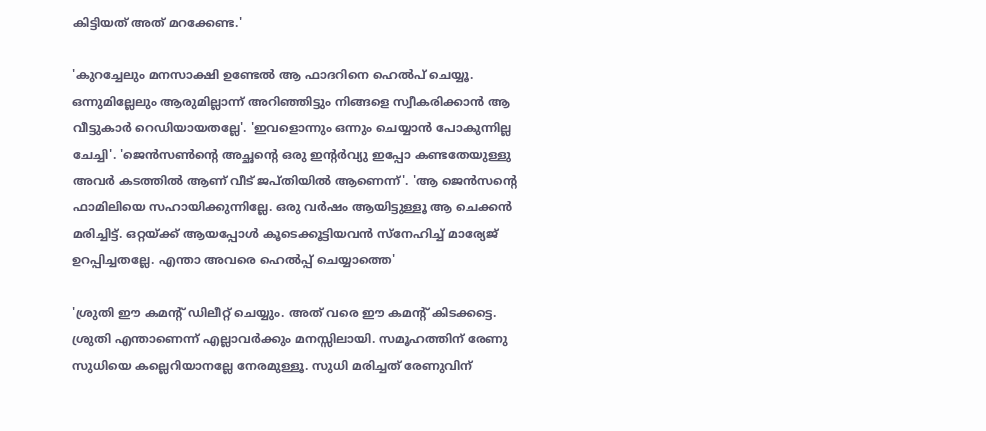കിട്ടിയത് അത് മറക്കേണ്ട.'

'കുറച്ചേലും മനസാക്ഷി ഉണ്ടേല്‍ ആ ഫാദറിനെ ഹെല്‍പ് ചെയ്യൂ. ഒന്നുമില്ലേലും ആരുമില്ലാന്ന് അറിഞ്ഞിട്ടും നിങ്ങളെ സ്വീകരിക്കാന്‍ ആ വീട്ടുകാര്‍ റെഡിയായതല്ലേ'. 'ഇവളൊന്നും ഒന്നും ചെയ്യാന്‍ പോകുന്നില്ല ചേച്ചി'. 'ജെന്‍സണ്‍ന്റെ അച്ഛന്റെ ഒരു ഇന്റര്‍വ്യു ഇപ്പോ കണ്ടതേയുള്ളു അവര്‍ കടത്തില്‍ ആണ് വീട് ജപ്തിയില്‍ ആണെന്ന്'. 'ആ ജെന്‍സന്റെ ഫാമിലിയെ സഹായിക്കുന്നില്ലേ. ഒരു വര്‍ഷം ആയിട്ടുള്ളൂ ആ ചെക്കന്‍ മരിച്ചിട്ട്. ഒറ്റയ്ക്ക് ആയപ്പോള്‍ കൂടെക്കൂട്ടിയവന്‍ സ്‌നേഹിച്ച് മാര്യേജ് ഉറപ്പിച്ചതല്ലേ. എന്താ അവരെ ഹെല്‍പ്പ് ചെയ്യാത്തെ'

'ശ്രുതി ഈ കമന്റ് ഡിലീറ്റ് ചെയ്യും. അത് വരെ ഈ കമന്റ് കിടക്കട്ടെ. ശ്രുതി എന്താണെന്ന് എല്ലാവര്‍ക്കും മനസ്സിലായി. സമൂഹത്തിന് രേണു സുധിയെ കല്ലെറിയാനല്ലേ നേരമുള്ളൂ. സുധി മരിച്ചത് രേണുവിന്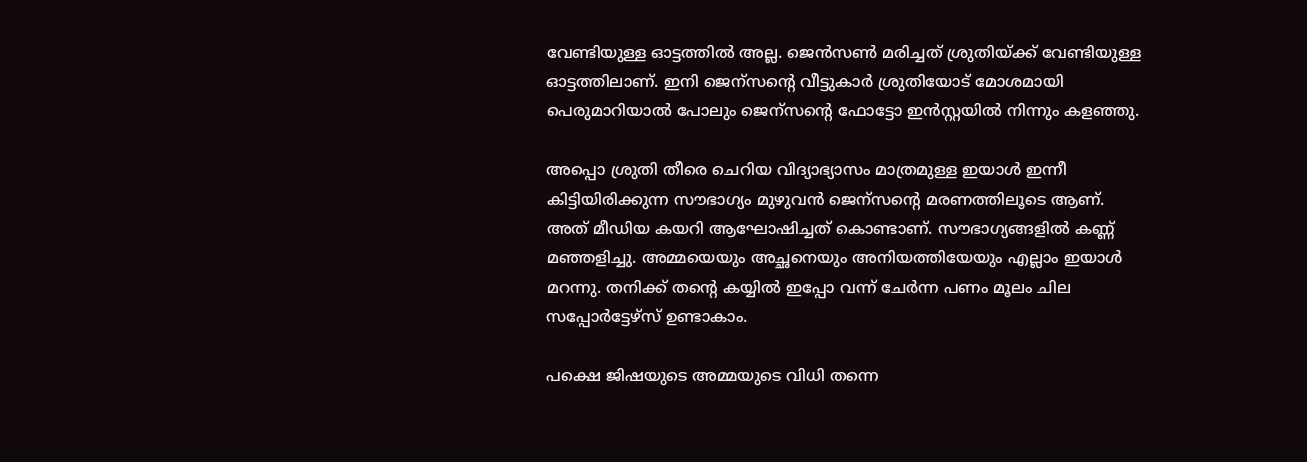വേണ്ടിയുള്ള ഓട്ടത്തില്‍ അല്ല. ജെന്‍സണ്‍ മരിച്ചത് ശ്രുതിയ്ക്ക് വേണ്ടിയുള്ള ഓട്ടത്തിലാണ്. ഇനി ജെന്‌സന്റെ വീട്ടുകാര്‍ ശ്രുതിയോട് മോശമായി പെരുമാറിയാല്‍ പോലും ജെന്‌സന്റെ ഫോട്ടോ ഇന്‍സ്റ്റയില്‍ നിന്നും കളഞ്ഞു.

അപ്പൊ ശ്രുതി തീരെ ചെറിയ വിദ്യാഭ്യാസം മാത്രമുള്ള ഇയാള്‍ ഇന്നീ കിട്ടിയിരിക്കുന്ന സൗഭാഗ്യം മുഴുവന്‍ ജെന്‌സന്റെ മരണത്തിലൂടെ ആണ്. അത് മീഡിയ കയറി ആഘോഷിച്ചത് കൊണ്ടാണ്. സൗഭാഗ്യങ്ങളില്‍ കണ്ണ് മഞ്ഞളിച്ചു. അമ്മയെയും അച്ഛനെയും അനിയത്തിയേയും എല്ലാം ഇയാള്‍ മറന്നു. തനിക്ക് തന്റെ കയ്യില്‍ ഇപ്പോ വന്ന് ചേര്‍ന്ന പണം മൂലം ചില സപ്പോര്‍ട്ടേഴ്സ് ഉണ്ടാകാം.

പക്ഷെ ജിഷയുടെ അമ്മയുടെ വിധി തന്നെ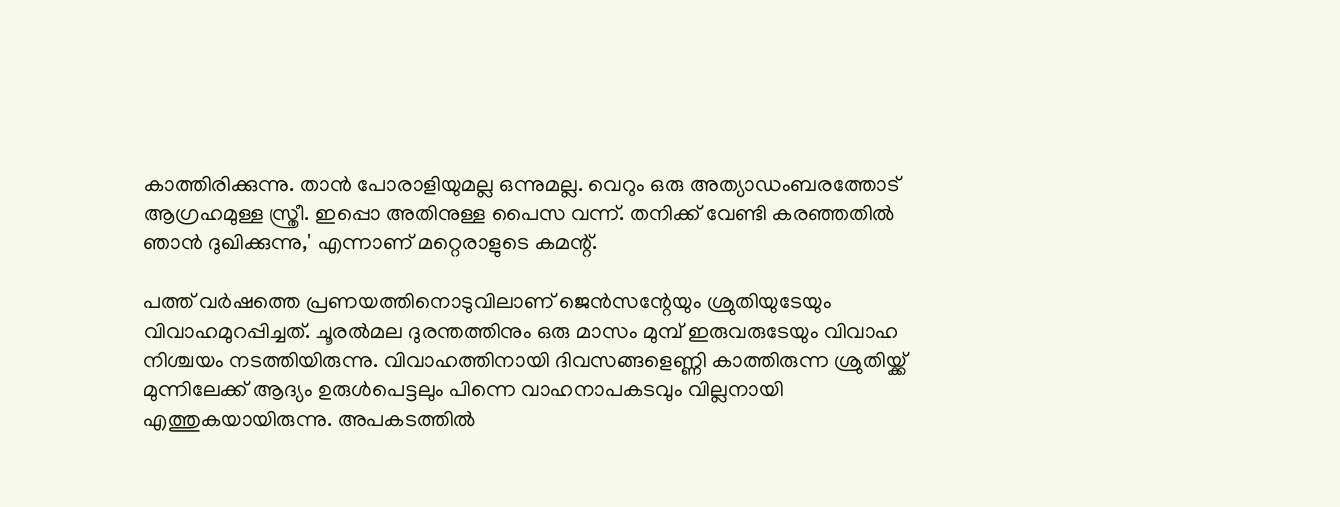കാത്തിരിക്കുന്നു. താന്‍ പോരാളിയുമല്ല ഒന്നുമല്ല. വെറും ഒരു അത്യാഡംബരത്തോട് ആഗ്രഹമുള്ള സ്ത്രീ. ഇപ്പൊ അതിനുള്ള പൈസ വന്ന്. തനിക്ക് വേണ്ടി കരഞ്ഞതില്‍ ഞാന്‍ ദുഖിക്കുന്നു,' എന്നാണ് മറ്റെരാളുടെ കമന്റ്.

പത്ത് വര്‍ഷത്തെ പ്രണയത്തിനൊടുവിലാണ് ജെന്‍സന്റേയും ശ്രുതിയുടേയും വിവാഹമുറപ്പിച്ചത്. ചൂരല്‍മല ദുരന്തത്തിനും ഒരു മാസം മുമ്പ് ഇരുവരുടേയും വിവാഹ നിശ്ചയം നടത്തിയിരുന്നു. വിവാഹത്തിനായി ദിവസങ്ങളെണ്ണി കാത്തിരുന്ന ശ്രുതിയ്ക്ക് മുന്നിലേക്ക് ആദ്യം ഉരുള്‍പെട്ടലും പിന്നെ വാഹനാപകടവും വില്ലനായി എത്തുകയായിരുന്നു. അപകടത്തില്‍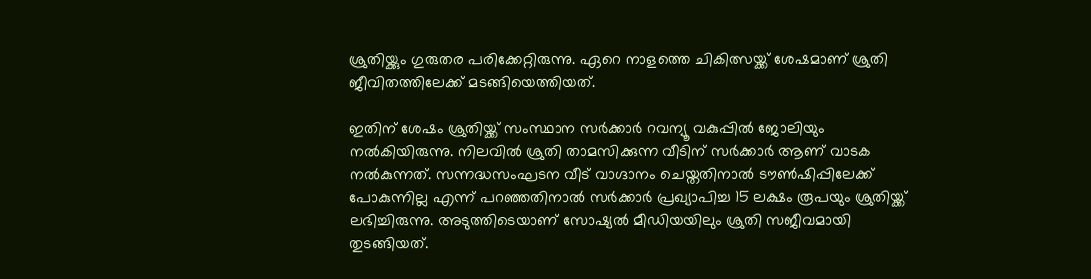ശ്രുതിയ്ക്കും ഗുരുതര പരിക്കേറ്റിരുന്നു. ഏറെ നാളത്തെ ചികിത്സയ്ക്ക് ശേഷമാണ് ശ്രുതി ജീവിതത്തിലേക്ക് മടങ്ങിയെത്തിയത്.

ഇതിന് ശേഷം ശ്രുതിയ്ക്ക് സംസ്ഥാന സര്‍ക്കാര്‍ റവന്യൂ വകുപ്പില്‍ ജോലിയും നല്‍കിയിരുന്നു. നിലവില്‍ ശ്രുതി താമസിക്കുന്ന വീടിന് സര്‍ക്കാര്‍ ആണ് വാടക നല്‍കുന്നത്. സന്നദ്ധസംഘടന വീട് വാഗ്ദാനം ചെയ്തതിനാല്‍ ടൗണ്‍ഷിപ്പിലേക്ക് പോകുന്നില്ല എന്ന് പറഞ്ഞതിനാല്‍ സര്‍ക്കാര്‍ പ്രഖ്യാപിച്ച 15 ലക്ഷം രൂപയും ശ്രുതിയ്ക്ക് ലഭിച്ചിരുന്നു. അടുത്തിടെയാണ് സോഷ്യല്‍ മീഡിയയിലും ശ്രുതി സജീവമായി തുടങ്ങിയത്.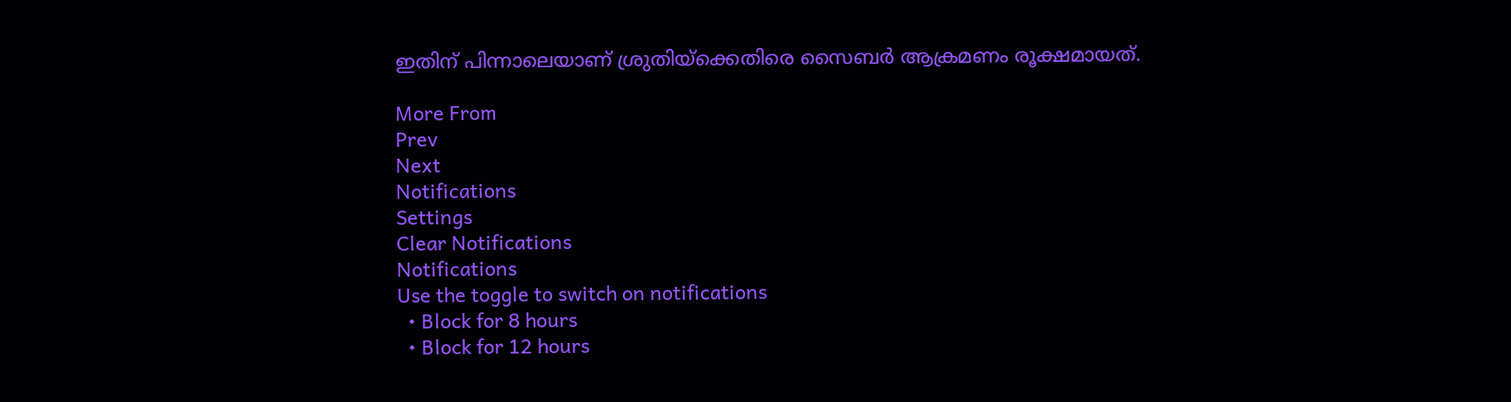ഇതിന് പിന്നാലെയാണ് ശ്രുതിയ്‌ക്കെതിരെ സൈബര്‍ ആക്രമണം രൂക്ഷമായത്.

More From
Prev
Next
Notifications
Settings
Clear Notifications
Notifications
Use the toggle to switch on notifications
  • Block for 8 hours
  • Block for 12 hours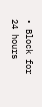• Block for 24 hours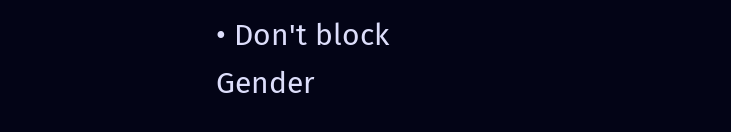• Don't block
Gender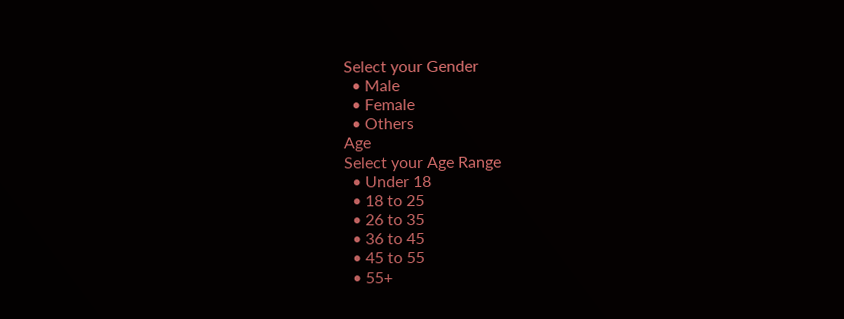Select your Gender
  • Male
  • Female
  • Others
Age
Select your Age Range
  • Under 18
  • 18 to 25
  • 26 to 35
  • 36 to 45
  • 45 to 55
  • 55+